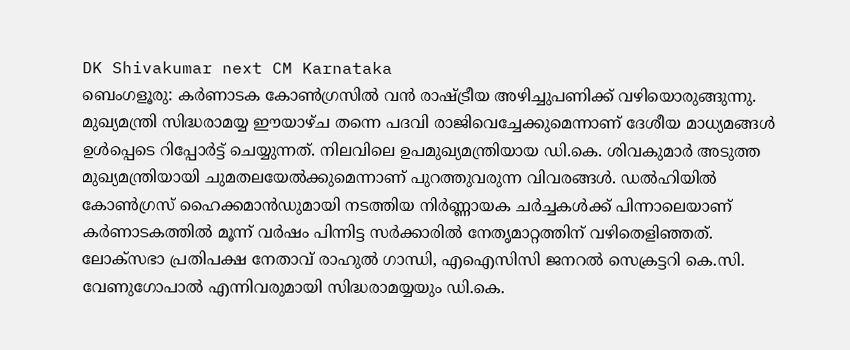DK Shivakumar next CM Karnataka
ബെംഗളൂരു: കർണാടക കോൺഗ്രസിൽ വൻ രാഷ്ട്രീയ അഴിച്ചുപണിക്ക് വഴിയൊരുങ്ങുന്നു. മുഖ്യമന്ത്രി സിദ്ധരാമയ്യ ഈയാഴ്ച തന്നെ പദവി രാജിവെച്ചേക്കുമെന്നാണ് ദേശീയ മാധ്യമങ്ങൾ ഉൾപ്പെടെ റിപ്പോർട്ട് ചെയ്യുന്നത്. നിലവിലെ ഉപമുഖ്യമന്ത്രിയായ ഡി.കെ. ശിവകുമാർ അടുത്ത മുഖ്യമന്ത്രിയായി ചുമതലയേൽക്കുമെന്നാണ് പുറത്തുവരുന്ന വിവരങ്ങൾ. ഡൽഹിയിൽ കോൺഗ്രസ് ഹൈക്കമാൻഡുമായി നടത്തിയ നിർണ്ണായക ചർച്ചകൾക്ക് പിന്നാലെയാണ് കർണാടകത്തിൽ മൂന്ന് വർഷം പിന്നിട്ട സർക്കാരിൽ നേതൃമാറ്റത്തിന് വഴിതെളിഞ്ഞത്.
ലോക്സഭാ പ്രതിപക്ഷ നേതാവ് രാഹുൽ ഗാന്ധി, എഐസിസി ജനറൽ സെക്രട്ടറി കെ.സി. വേണുഗോപാൽ എന്നിവരുമായി സിദ്ധരാമയ്യയും ഡി.കെ.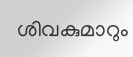ശിവകുമാറും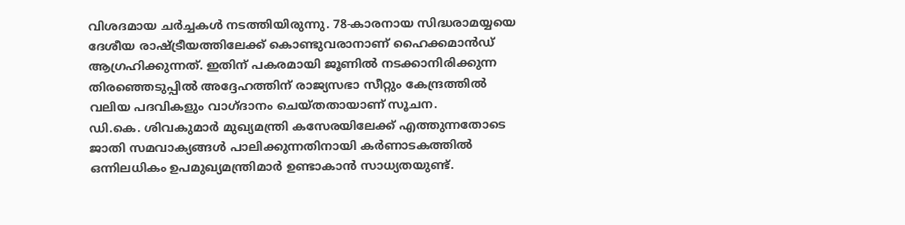വിശദമായ ചർച്ചകൾ നടത്തിയിരുന്നു. 78-കാരനായ സിദ്ധരാമയ്യയെ ദേശീയ രാഷ്ട്രീയത്തിലേക്ക് കൊണ്ടുവരാനാണ് ഹൈക്കമാൻഡ് ആഗ്രഹിക്കുന്നത്. ഇതിന് പകരമായി ജൂണിൽ നടക്കാനിരിക്കുന്ന തിരഞ്ഞെടുപ്പിൽ അദ്ദേഹത്തിന് രാജ്യസഭാ സീറ്റും കേന്ദ്രത്തിൽ വലിയ പദവികളും വാഗ്ദാനം ചെയ്തതായാണ് സൂചന.
ഡി.കെ. ശിവകുമാർ മുഖ്യമന്ത്രി കസേരയിലേക്ക് എത്തുന്നതോടെ ജാതി സമവാക്യങ്ങൾ പാലിക്കുന്നതിനായി കർണാടകത്തിൽ ഒന്നിലധികം ഉപമുഖ്യമന്ത്രിമാർ ഉണ്ടാകാൻ സാധ്യതയുണ്ട്.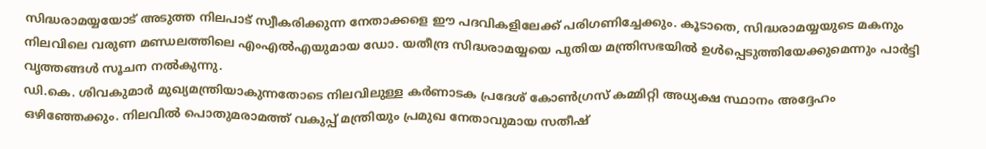സിദ്ധരാമയ്യയോട് അടുത്ത നിലപാട് സ്വീകരിക്കുന്ന നേതാക്കളെ ഈ പദവികളിലേക്ക് പരിഗണിച്ചേക്കും. കൂടാതെ, സിദ്ധരാമയ്യയുടെ മകനും നിലവിലെ വരുണ മണ്ഡലത്തിലെ എംഎൽഎയുമായ ഡോ. യതീന്ദ്ര സിദ്ധരാമയ്യയെ പുതിയ മന്ത്രിസഭയിൽ ഉൾപ്പെടുത്തിയേക്കുമെന്നും പാർട്ടി വൃത്തങ്ങൾ സൂചന നൽകുന്നു.
ഡി.കെ. ശിവകുമാർ മുഖ്യമന്ത്രിയാകുന്നതോടെ നിലവിലുള്ള കർണാടക പ്രദേശ് കോൺഗ്രസ് കമ്മിറ്റി അധ്യക്ഷ സ്ഥാനം അദ്ദേഹം ഒഴിഞ്ഞേക്കും. നിലവിൽ പൊതുമരാമത്ത് വകുപ്പ് മന്ത്രിയും പ്രമുഖ നേതാവുമായ സതീഷ്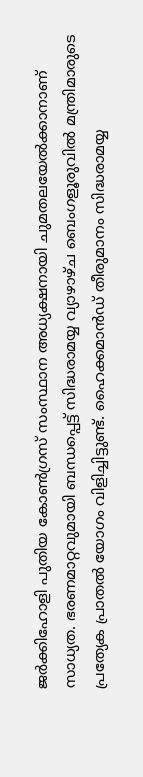ജർക്കിഹോളി പുതിയ കോൺഗ്രസ് സംസ്ഥാന അധ്യക്ഷനായി ചുമതലയേൽക്കാനാണ് സാധ്യത. ഭരണമാറ്റവുമായി ബന്ധപ്പെട്ട് സിദ്ധരാമയ്യ വ്യാഴാഴ്ച ബെംഗളൂരുവിൽ മന്ത്രിമാരുടെ പ്രത്യേക പ്രാതൽ യോഗം വിളിച്ചിട്ടുണ്ട്. ഹൈക്കമാൻഡ് തീരുമാനം സിദ്ധരാമയ്യ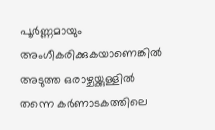പൂർണ്ണമായും അംഗീകരിക്കുകയാണെങ്കിൽ അടുത്ത ഒരാഴ്ചയ്ക്കുള്ളിൽ തന്നെ കർണാടകത്തിലെ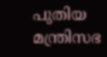പുതിയ മന്ത്രിസഭ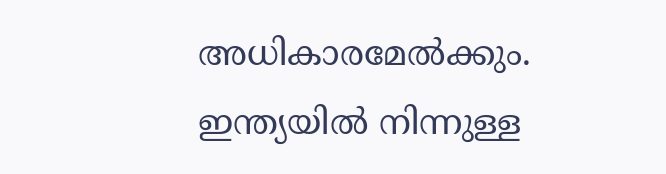അധികാരമേൽക്കും.
ഇന്ത്യയിൽ നിന്നുള്ള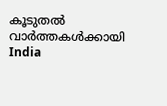കൂടുതൽ വാർത്തകൾക്കായി India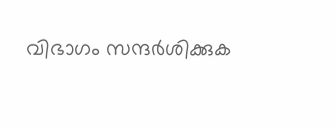വിഭാഗം സന്ദർശിക്കുക